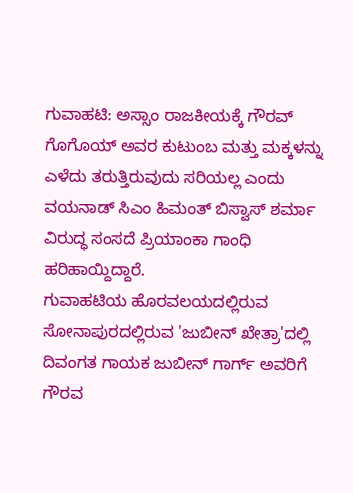ಗುವಾಹಟಿ: ಅಸ್ಸಾಂ ರಾಜಕೀಯಕ್ಕೆ ಗೌರವ್ ಗೊಗೊಯ್ ಅವರ ಕುಟುಂಬ ಮತ್ತು ಮಕ್ಕಳನ್ನು ಎಳೆದು ತರುತ್ತಿರುವುದು ಸರಿಯಲ್ಲ ಎಂದು ವಯನಾಡ್ ಸಿಎಂ ಹಿಮಂತ್ ಬಿಸ್ವಾಸ್ ಶರ್ಮಾ ವಿರುದ್ಧ ಸಂಸದೆ ಪ್ರಿಯಾಂಕಾ ಗಾಂಧಿ ಹರಿಹಾಯ್ದಿದ್ದಾರೆ.
ಗುವಾಹಟಿಯ ಹೊರವಲಯದಲ್ಲಿರುವ ಸೋನಾಪುರದಲ್ಲಿರುವ 'ಜುಬೀನ್ ಖೇತ್ರಾ'ದಲ್ಲಿ ದಿವಂಗತ ಗಾಯಕ ಜುಬೀನ್ ಗಾರ್ಗ್ ಅವರಿಗೆ ಗೌರವ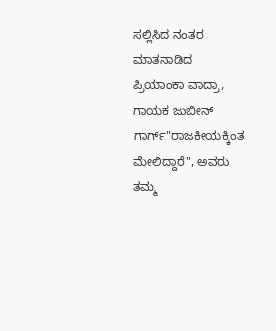ಸಲ್ಲಿಸಿದ ನಂತರ ಮಾತನಾಡಿದ ಪ್ರಿಯಾಂಕಾ ವಾದ್ರಾ, ಗಾಯಕ ಜುಬೀನ್ ಗಾರ್ಗ್"ರಾಜಕೀಯಕ್ಕಿಂತ ಮೇಲಿದ್ದಾರೆ", ಅವರು ತಮ್ಮ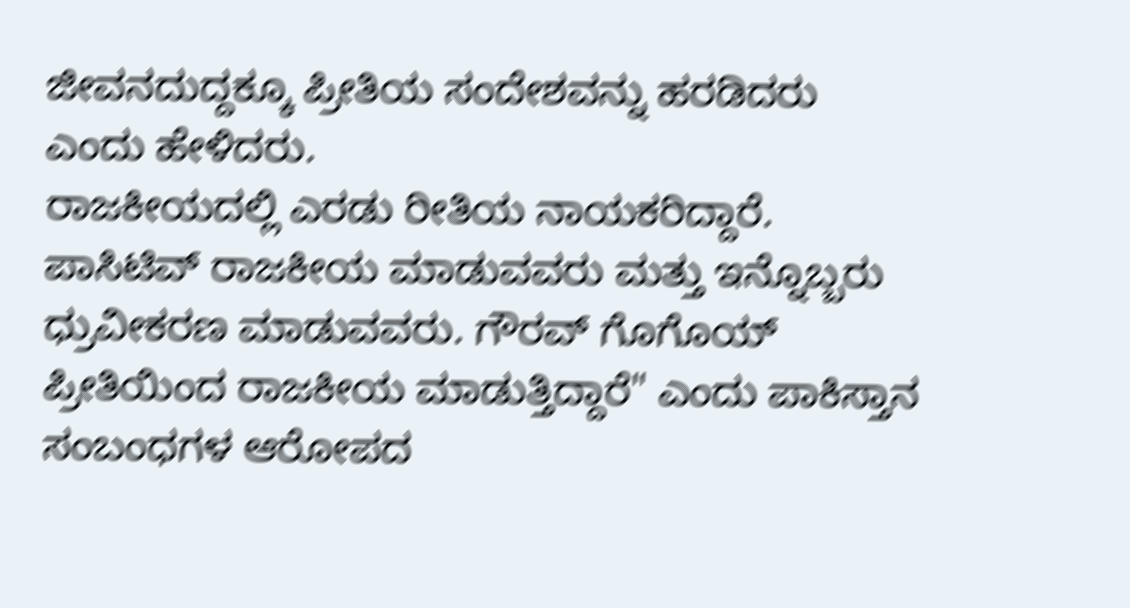ಜೀವನದುದ್ದಕ್ಕೂ ಪ್ರೀತಿಯ ಸಂದೇಶವನ್ನು ಹರಡಿದರು ಎಂದು ಹೇಳಿದರು.
ರಾಜಕೀಯದಲ್ಲಿ ಎರಡು ರೀತಿಯ ನಾಯಕರಿದ್ದಾರೆ. ಪಾಸಿಟಿವ್ ರಾಜಕೀಯ ಮಾಡುವವರು ಮತ್ತು ಇನ್ನೊಬ್ಬರು ಧ್ರುವೀಕರಣ ಮಾಡುವವರು. ಗೌರವ್ ಗೊಗೊಯ್ ಪ್ರೀತಿಯಿಂದ ರಾಜಕೀಯ ಮಾಡುತ್ತಿದ್ದಾರೆ" ಎಂದು ಪಾಕಿಸ್ತಾನ ಸಂಬಂಧಗಳ ಆರೋಪದ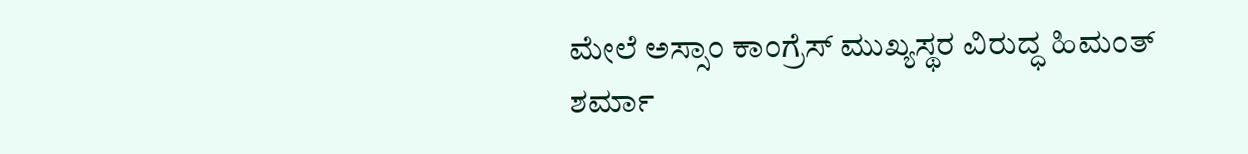ಮೇಲೆ ಅಸ್ಸಾಂ ಕಾಂಗ್ರೆಸ್ ಮುಖ್ಯಸ್ಥರ ವಿರುದ್ಧ ಹಿಮಂತ್ ಶರ್ಮಾ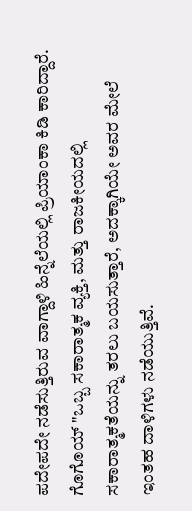ಪದೇಪದೇ ನಡೆಸುತ್ತಿರುವ ವಾಗ್ದಾಳಿ ಹಿನ್ನೆಲೆಯಲ್ಲಿ ಪ್ರಿಯಾಂಕಾ ಕಿಡಿ ಕಾರಿದ್ದಾರೆ.
ಗೊಗೊಯ್ "ಒಬ್ಬ ಸಕಾರಾತ್ಮಕ ವ್ಯಕ್ತಿ, ಮತ್ತು ರಾಜಕೀಯದಲ್ಲಿ ಸಕಾರಾತ್ಮಕತೆಯನ್ನು ತರಲು ಬಯಸುತ್ತಾರೆ, ಅದಕ್ಕಾಗಿಯೇ ಅವರ ಮೇಲೆ ಇಂತಹ ದಾಳಿಗಳು ನಡೆಯುತ್ತಿವೆ.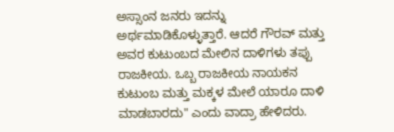ಅಸ್ಸಾಂನ ಜನರು ಇದನ್ನು ಅರ್ಥಮಾಡಿಕೊಳ್ಳುತ್ತಾರೆ. ಆದರೆ ಗೌರವ್ ಮತ್ತು ಅವರ ಕುಟುಂಬದ ಮೇಲಿನ ದಾಳಿಗಳು ತಪ್ಪು ರಾಜಕೀಯ. ಒಬ್ಬ ರಾಜಕೀಯ ನಾಯಕನ ಕುಟುಂಬ ಮತ್ತು ಮಕ್ಕಳ ಮೇಲೆ ಯಾರೂ ದಾಳಿ ಮಾಡಬಾರದು" ಎಂದು ವಾದ್ರಾ ಹೇಳಿದರು.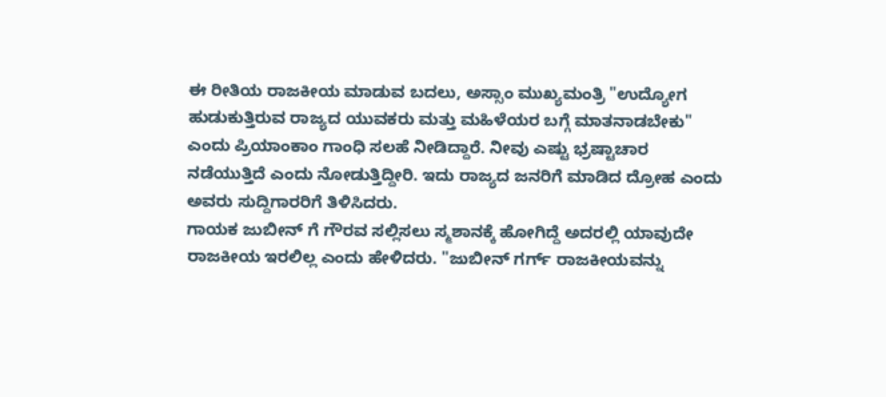ಈ ರೀತಿಯ ರಾಜಕೀಯ ಮಾಡುವ ಬದಲು, ಅಸ್ಸಾಂ ಮುಖ್ಯಮಂತ್ರಿ "ಉದ್ಯೋಗ ಹುಡುಕುತ್ತಿರುವ ರಾಜ್ಯದ ಯುವಕರು ಮತ್ತು ಮಹಿಳೆಯರ ಬಗ್ಗೆ ಮಾತನಾಡಬೇಕು" ಎಂದು ಪ್ರಿಯಾಂಕಾಂ ಗಾಂಧಿ ಸಲಹೆ ನೀಡಿದ್ದಾರೆ. ನೀವು ಎಷ್ಟು ಭ್ರಷ್ಟಾಚಾರ ನಡೆಯುತ್ತಿದೆ ಎಂದು ನೋಡುತ್ತಿದ್ದೀರಿ. ಇದು ರಾಜ್ಯದ ಜನರಿಗೆ ಮಾಡಿದ ದ್ರೋಹ ಎಂದು ಅವರು ಸುದ್ದಿಗಾರರಿಗೆ ತಿಳಿಸಿದರು.
ಗಾಯಕ ಜುಬೀನ್ ಗೆ ಗೌರವ ಸಲ್ಲಿಸಲು ಸ್ಮಶಾನಕ್ಕೆ ಹೋಗಿದ್ದೆ ಅದರಲ್ಲಿ ಯಾವುದೇ ರಾಜಕೀಯ ಇರಲಿಲ್ಲ ಎಂದು ಹೇಳಿದರು. "ಜುಬೀನ್ ಗರ್ಗ್ ರಾಜಕೀಯವನ್ನು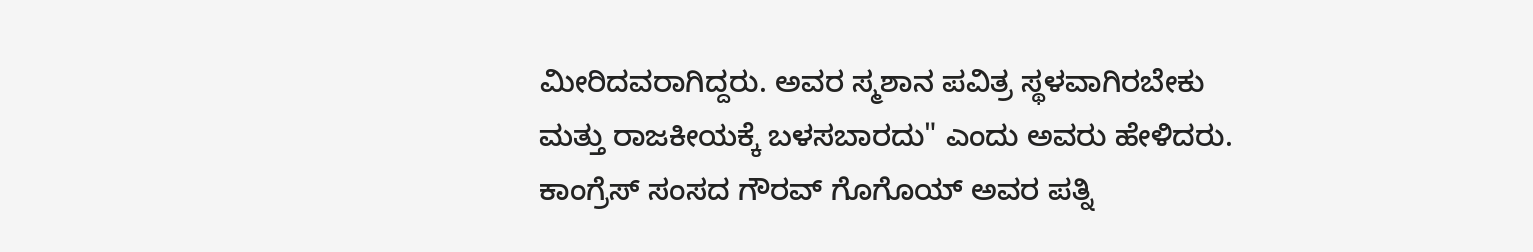ಮೀರಿದವರಾಗಿದ್ದರು. ಅವರ ಸ್ಮಶಾನ ಪವಿತ್ರ ಸ್ಥಳವಾಗಿರಬೇಕು ಮತ್ತು ರಾಜಕೀಯಕ್ಕೆ ಬಳಸಬಾರದು" ಎಂದು ಅವರು ಹೇಳಿದರು.
ಕಾಂಗ್ರೆಸ್ ಸಂಸದ ಗೌರವ್ ಗೊಗೊಯ್ ಅವರ ಪತ್ನಿ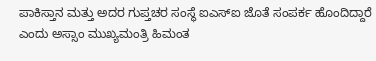ಪಾಕಿಸ್ತಾನ ಮತ್ತು ಅದರ ಗುಪ್ತಚರ ಸಂಸ್ಥೆ ಐಎಸ್ಐ ಜೊತೆ ಸಂಪರ್ಕ ಹೊಂದಿದ್ದಾರೆ ಎಂದು ಅಸ್ಸಾಂ ಮುಖ್ಯಮಂತ್ರಿ ಹಿಮಂತ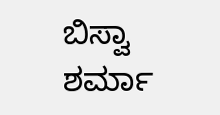ಬಿಸ್ವಾ ಶರ್ಮಾ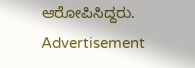ಆರೋಪಿಸಿದ್ದರು.
Advertisement